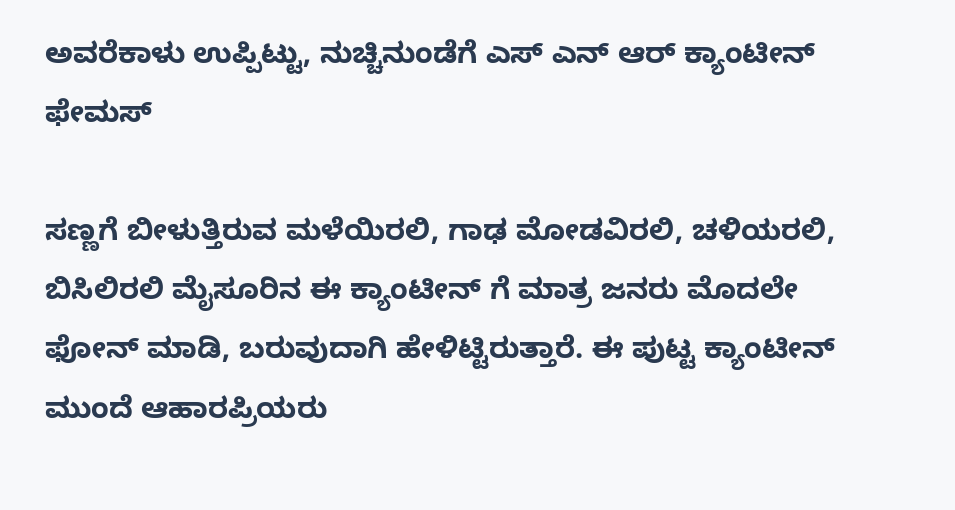ಅವರೆಕಾಳು ಉಪ್ಪಿಟ್ಟು, ನುಚ್ಚಿನುಂಡೆಗೆ ಎಸ್ ಎನ್ ಆರ್ ಕ್ಯಾಂಟೀನ್ ಫೇಮಸ್

ಸಣ್ಣಗೆ ಬೀಳುತ್ತಿರುವ ಮಳೆಯಿರಲಿ, ಗಾಢ ಮೋಡವಿರಲಿ, ಚಳಿಯರಲಿ, ಬಿಸಿಲಿರಲಿ ಮೈಸೂರಿನ ಈ ಕ್ಯಾಂಟೀನ್ ಗೆ ಮಾತ್ರ ಜನರು ಮೊದಲೇ ಫೋನ್ ಮಾಡಿ, ಬರುವುದಾಗಿ ಹೇಳಿಟ್ಟಿರುತ್ತಾರೆ. ಈ ಪುಟ್ಟ ಕ್ಯಾಂಟೀನ್ ಮುಂದೆ ಆಹಾರಪ್ರಿಯರು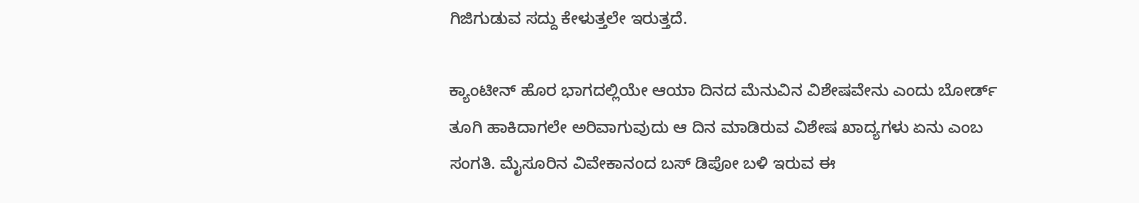ಗಿಜಿಗುಡುವ ಸದ್ದು ಕೇಳುತ್ತಲೇ ಇರುತ್ತದೆ.

ಕ್ಯಾಂಟೀನ್ ಹೊರ ಭಾಗದಲ್ಲಿಯೇ ಆಯಾ ದಿನದ ಮೆನುವಿನ ವಿಶೇಷವೇನು ಎಂದು ಬೋರ್ಡ್ ತೂಗಿ ಹಾಕಿದಾಗಲೇ ಅರಿವಾಗುವುದು ಆ ದಿನ ಮಾಡಿರುವ ವಿಶೇಷ ಖಾದ್ಯಗಳು ಏನು ಎಂಬ ಸಂಗತಿ. ಮೈಸೂರಿನ ವಿವೇಕಾನಂದ ಬಸ್ ಡಿಪೋ ಬಳಿ ಇರುವ ಈ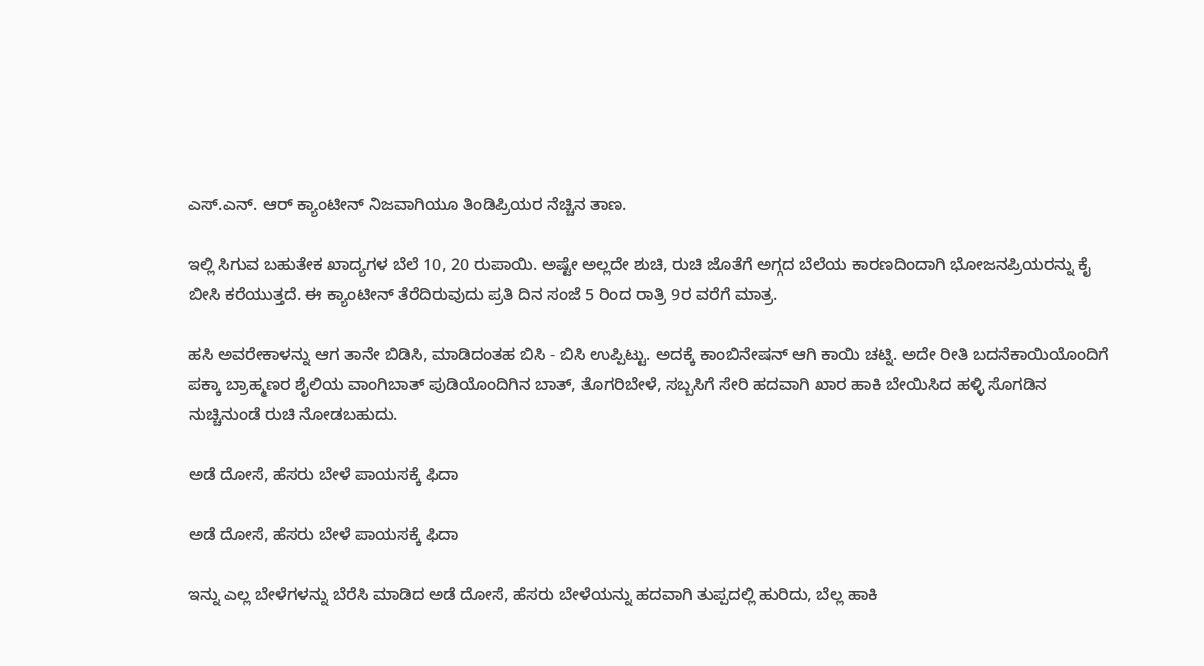ಎಸ್.ಎನ್. ಆರ್ ಕ್ಯಾಂಟೀನ್ ನಿಜವಾಗಿಯೂ ತಿಂಡಿಪ್ರಿಯರ ನೆಚ್ಚಿನ ತಾಣ.

ಇಲ್ಲಿ ಸಿಗುವ ಬಹುತೇಕ ಖಾದ್ಯಗಳ ಬೆಲೆ 10, 20 ರುಪಾಯಿ. ಅಷ್ಟೇ ಅಲ್ಲದೇ ಶುಚಿ, ರುಚಿ ಜೊತೆಗೆ ಅಗ್ಗದ ಬೆಲೆಯ ಕಾರಣದಿಂದಾಗಿ ಭೋಜನಪ್ರಿಯರನ್ನು ಕೈ ಬೀಸಿ ಕರೆಯುತ್ತದೆ. ಈ ಕ್ಯಾಂಟೀನ್ ತೆರೆದಿರುವುದು ಪ್ರತಿ ದಿನ ಸಂಜೆ 5 ರಿಂದ ರಾತ್ರಿ 9ರ ವರೆಗೆ ಮಾತ್ರ.

ಹಸಿ ಅವರೇಕಾಳನ್ನು ಆಗ ತಾನೇ ಬಿಡಿಸಿ, ಮಾಡಿದಂತಹ ಬಿಸಿ - ಬಿಸಿ ಉಪ್ಪಿಟ್ಟು. ಅದಕ್ಕೆ ಕಾಂಬಿನೇಷನ್ ಆಗಿ ಕಾಯಿ ಚಟ್ನಿ. ಅದೇ ರೀತಿ ಬದನೆಕಾಯಿಯೊಂದಿಗೆ ಪಕ್ಕಾ ಬ್ರಾಹ್ಮಣರ ಶೈಲಿಯ ವಾಂಗಿಬಾತ್ ಪುಡಿಯೊಂದಿಗಿನ ಬಾತ್, ತೊಗರಿಬೇಳೆ, ಸಬ್ಬಸಿಗೆ ಸೇರಿ ಹದವಾಗಿ ಖಾರ ಹಾಕಿ ಬೇಯಿಸಿದ ಹಳ್ಳಿ ಸೊಗಡಿನ ನುಚ್ಚಿನುಂಡೆ ರುಚಿ ನೋಡಬಹುದು.

ಅಡೆ ದೋಸೆ, ಹೆಸರು ಬೇಳೆ ಪಾಯಸಕ್ಕೆ ಫಿದಾ

ಅಡೆ ದೋಸೆ, ಹೆಸರು ಬೇಳೆ ಪಾಯಸಕ್ಕೆ ಫಿದಾ

ಇನ್ನು ಎಲ್ಲ ಬೇಳೆಗಳನ್ನು ಬೆರೆಸಿ ಮಾಡಿದ ಅಡೆ ದೋಸೆ, ಹೆಸರು ಬೇಳೆಯನ್ನು ಹದವಾಗಿ ತುಪ್ಪದಲ್ಲಿ ಹುರಿದು, ಬೆಲ್ಲ ಹಾಕಿ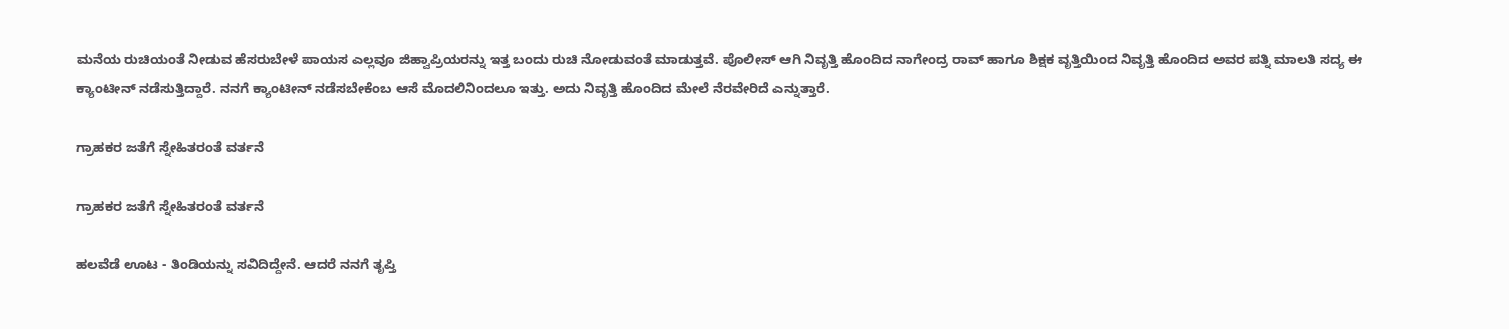ಮನೆಯ ರುಚಿಯಂತೆ ನೀಡುವ ಹೆಸರುಬೇಳೆ ಪಾಯಸ ಎಲ್ಲವೂ ಜಿಹ್ವಾಪ್ರಿಯರನ್ನು ಇತ್ತ ಬಂದು ರುಚಿ ನೋಡುವಂತೆ ಮಾಡುತ್ತವೆ. ಪೊಲೀಸ್ ಆಗಿ ನಿವೃತ್ತಿ ಹೊಂದಿದ ನಾಗೇಂದ್ರ ರಾವ್ ಹಾಗೂ ಶಿಕ್ಷಕ ವೃತ್ತಿಯಿಂದ ನಿವೃತ್ತಿ ಹೊಂದಿದ ಅವರ ಪತ್ನಿ ಮಾಲತಿ ಸದ್ಯ ಈ ಕ್ಯಾಂಟೀನ್ ನಡೆಸುತ್ತಿದ್ದಾರೆ. ನನಗೆ ಕ್ಯಾಂಟೀನ್ ನಡೆಸಬೇಕೆಂಬ ಆಸೆ ಮೊದಲಿನಿಂದಲೂ ಇತ್ತು. ಅದು ನಿವೃತ್ತಿ ಹೊಂದಿದ ಮೇಲೆ ನೆರವೇರಿದೆ ಎನ್ನುತ್ತಾರೆ.

ಗ್ರಾಹಕರ ಜತೆಗೆ ಸ್ನೇಹಿತರಂತೆ ವರ್ತನೆ

ಗ್ರಾಹಕರ ಜತೆಗೆ ಸ್ನೇಹಿತರಂತೆ ವರ್ತನೆ

ಹಲವೆಡೆ ಊಟ - ತಿಂಡಿಯನ್ನು ಸವಿದಿದ್ದೇನೆ. ಆದರೆ ನನಗೆ ತೃಪ್ತಿ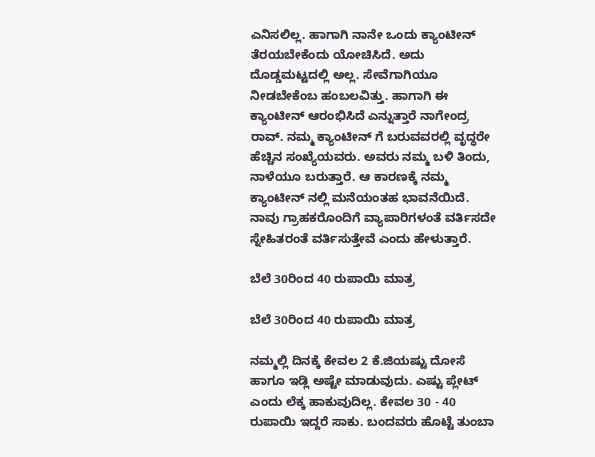ಎನಿಸಲಿಲ್ಲ. ಹಾಗಾಗಿ ನಾನೇ ಒಂದು ಕ್ಯಾಂಟೀನ್ ತೆರಯಬೇಕೆಂದು ಯೋಚಿಸಿದೆ. ಅದು ದೊಡ್ಡಮಟ್ಟದಲ್ಲಿ ಅಲ್ಲ. ಸೇವೆಗಾಗಿಯೂ ನೀಡಬೇಕೆಂಬ ಹಂಬಲವಿತ್ತು. ಹಾಗಾಗಿ ಈ ಕ್ಯಾಂಟೀನ್ ಆರಂಭಿಸಿದೆ ಎನ್ನುತ್ತಾರೆ ನಾಗೇಂದ್ರ ರಾವ್. ನಮ್ಮ ಕ್ಯಾಂಟೀನ್ ಗೆ ಬರುವವರಲ್ಲಿ ವೃದ್ಧರೇ ಹೆಚ್ಚಿನ ಸಂಖ್ಯೆಯವರು. ಅವರು ನಮ್ಮ ಬಳಿ ತಿಂದು, ನಾಳೆಯೂ ಬರುತ್ತಾರೆ. ಆ ಕಾರಣಕ್ಕೆ ನಮ್ಮ ಕ್ಯಾಂಟೀನ್ ನಲ್ಲಿ ಮನೆಯಂತಹ ಭಾವನೆಯಿದೆ. ನಾವು ಗ್ರಾಹಕರೊಂದಿಗೆ ವ್ಯಾಪಾರಿಗಳಂತೆ ವರ್ತಿಸದೇ ಸ್ನೇಹಿತರಂತೆ ವರ್ತಿಸುತ್ತೇವೆ ಎಂದು ಹೇಳುತ್ತಾರೆ.

ಬೆಲೆ 30ರಿಂದ 40 ರುಪಾಯಿ ಮಾತ್ರ

ಬೆಲೆ 30ರಿಂದ 40 ರುಪಾಯಿ ಮಾತ್ರ

ನಮ್ಮಲ್ಲಿ ದಿನಕ್ಕೆ ಕೇವಲ 2 ಕೆ.ಜಿಯಷ್ಟು ದೋಸೆ ಹಾಗೂ ಇಡ್ಲಿ ಅಷ್ಟೇ ಮಾಡುವುದು. ಎಷ್ಟು ಪ್ಲೇಟ್ ಎಂದು ಲೆಕ್ಕ ಹಾಕುವುದಿಲ್ಲ. ಕೇವಲ 30 - 40 ರುಪಾಯಿ ಇದ್ದರೆ ಸಾಕು. ಬಂದವರು ಹೊಟ್ಟೆ ತುಂಬಾ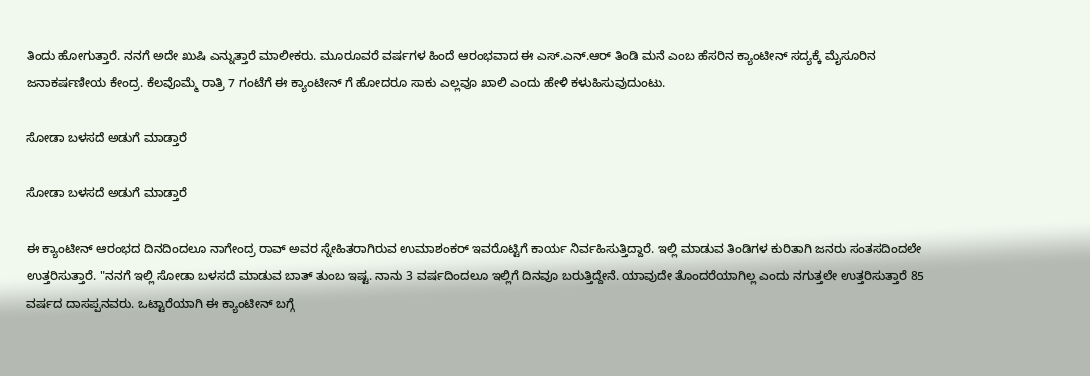ತಿಂದು ಹೋಗುತ್ತಾರೆ. ನನಗೆ ಅದೇ ಖುಷಿ ಎನ್ನುತ್ತಾರೆ ಮಾಲೀಕರು. ಮೂರೂವರೆ ವರ್ಷಗಳ ಹಿಂದೆ ಆರಂಭವಾದ ಈ ಎಸ್.ಎನ್.ಆರ್ ತಿಂಡಿ ಮನೆ ಎಂಬ ಹೆಸರಿನ ಕ್ಯಾಂಟೀನ್ ಸದ್ಯಕ್ಕೆ ಮೈಸೂರಿನ ಜನಾಕರ್ಷಣೀಯ ಕೇಂದ್ರ. ಕೆಲವೊಮ್ಮೆ ರಾತ್ರಿ 7 ಗಂಟೆಗೆ ಈ ಕ್ಯಾಂಟೀನ್ ಗೆ ಹೋದರೂ ಸಾಕು ಎಲ್ಲವೂ ಖಾಲಿ ಎಂದು ಹೇಳಿ ಕಳುಹಿಸುವುದುಂಟು.

ಸೋಡಾ ಬಳಸದೆ ಅಡುಗೆ ಮಾಡ್ತಾರೆ

ಸೋಡಾ ಬಳಸದೆ ಅಡುಗೆ ಮಾಡ್ತಾರೆ

ಈ ಕ್ಯಾಂಟೀನ್ ಆರಂಭದ ದಿನದಿಂದಲೂ ನಾಗೇಂದ್ರ ರಾವ್ ಅವರ ಸ್ನೇಹಿತರಾಗಿರುವ ಉಮಾಶಂಕರ್ ಇವರೊಟ್ಟಿಗೆ ಕಾರ್ಯ ನಿರ್ವಹಿಸುತ್ತಿದ್ದಾರೆ. ಇಲ್ಲಿ ಮಾಡುವ ತಿಂಡಿಗಳ ಕುರಿತಾಗಿ ಜನರು ಸಂತಸದಿಂದಲೇ ಉತ್ತರಿಸುತ್ತಾರೆ. "ನನಗೆ ಇಲ್ಲಿ ಸೋಡಾ ಬಳಸದೆ ಮಾಡುವ ಬಾತ್ ತುಂಬ ಇಷ್ಟ. ನಾನು 3 ವರ್ಷದಿಂದಲೂ ಇಲ್ಲಿಗೆ ದಿನವೂ ಬರುತ್ತಿದ್ದೇನೆ. ಯಾವುದೇ ತೊಂದರೆಯಾಗಿಲ್ಲ ಎಂದು ನಗುತ್ತಲೇ ಉತ್ತರಿಸುತ್ತಾರೆ 85 ವರ್ಷದ ದಾಸಪ್ಪನವರು. ಒಟ್ಟಾರೆಯಾಗಿ ಈ ಕ್ಯಾಂಟೀನ್ ಬಗ್ಗೆ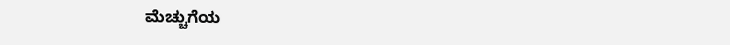ಮೆಚ್ಚುಗೆಯ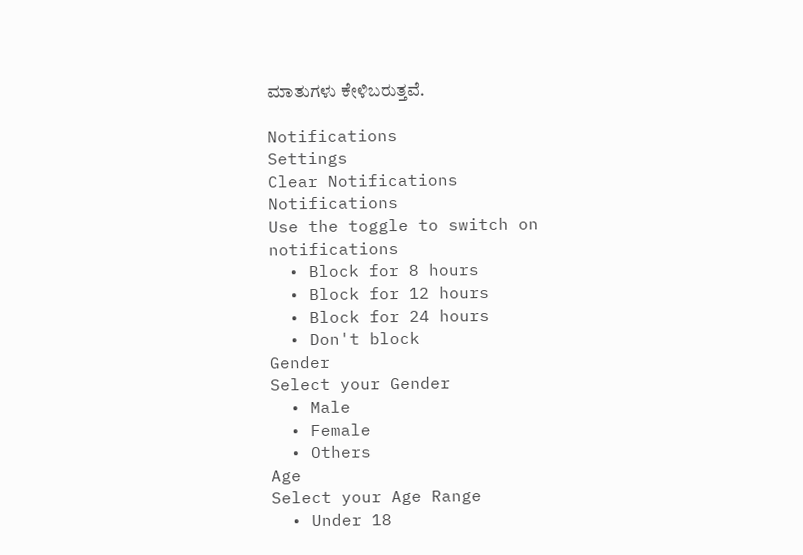ಮಾತುಗಳು ಕೇಳಿಬರುತ್ತವೆ.

Notifications
Settings
Clear Notifications
Notifications
Use the toggle to switch on notifications
  • Block for 8 hours
  • Block for 12 hours
  • Block for 24 hours
  • Don't block
Gender
Select your Gender
  • Male
  • Female
  • Others
Age
Select your Age Range
  • Under 18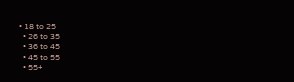• 18 to 25
  • 26 to 35
  • 36 to 45
  • 45 to 55
  • 55+